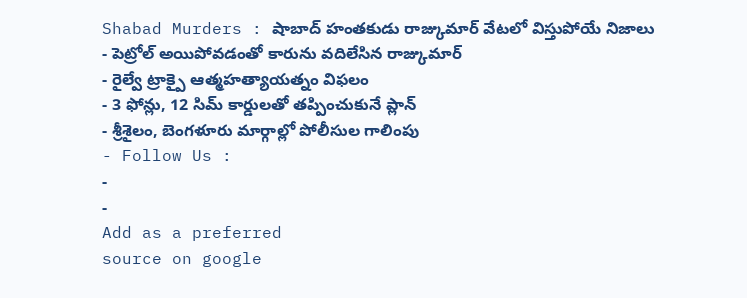Shabad Murders : షాబాద్ హంతకుడు రాజ్కుమార్ వేటలో విస్తుపోయే నిజాలు
- పెట్రోల్ అయిపోవడంతో కారును వదిలేసిన రాజ్కుమార్
- రైల్వే ట్రాక్పై ఆత్మహత్యాయత్నం విఫలం
- 3 ఫోన్లు, 12 సిమ్ కార్డులతో తప్పించుకునే ప్లాన్
- శ్రీశైలం, బెంగళూరు మార్గాల్లో పోలీసుల గాలింపు
- Follow Us :
-
-
Add as a preferred
source on google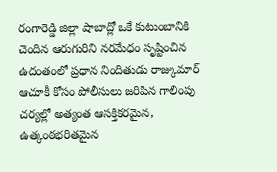రంగారెడ్డి జిల్లా షాబాద్లో ఒకే కుటుంబానికి చెందిన ఆరుగురిని నరమేధం సృష్టించిన ఉదంతంలో ప్రధాన నిందితుడు రాజ్కుమార్ ఆచూకీ కోసం పోలీసులు జరిపిన గాలింపు చర్యల్లో అత్యంత ఆసక్తికరమైన, ఉత్కంఠభరితమైన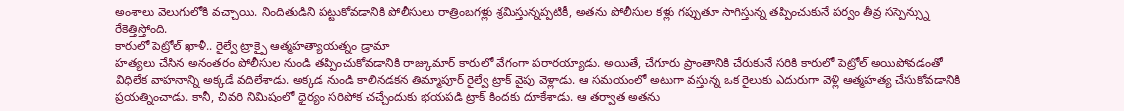అంశాలు వెలుగులోకి వచ్చాయి. నిందితుడిని పట్టుకోవడానికి పోలీసులు రాత్రింబగళ్లు శ్రమిస్తున్నప్పటికీ, అతను పోలీసుల కళ్లు గప్పుతూ సాగిస్తున్న తప్పించుకునే పర్వం తీవ్ర సస్పెన్స్ను రేకెత్తిస్తోంది.
కారులో పెట్రోల్ ఖాళీ.. రైల్వే ట్రాక్పై ఆత్మహత్యాయత్నం డ్రామా
హత్యలు చేసిన అనంతరం పోలీసుల నుండి తప్పించుకోవడానికి రాజ్కుమార్ కారులో వేగంగా పరారయ్యాడు. అయితే, చేగూరు ప్రాంతానికి చేరుకునే సరికి కారులో పెట్రోల్ అయిపోవడంతో విధిలేక వాహనాన్ని అక్కడే వదిలేశాడు. అక్కడ నుండి కాలినడకన తిమ్మాపూర్ రైల్వే ట్రాక్ వైపు వెళ్లాడు. ఆ సమయంలో అటుగా వస్తున్న ఒక రైలుకు ఎదురుగా వెళ్లి ఆత్మహత్య చేసుకోవడానికి ప్రయత్నించాడు. కానీ, చివరి నిమిషంలో ధైర్యం సరిపోక చచ్చేందుకు భయపడి ట్రాక్ కిందకు దూకేశాడు. ఆ తర్వాత అతను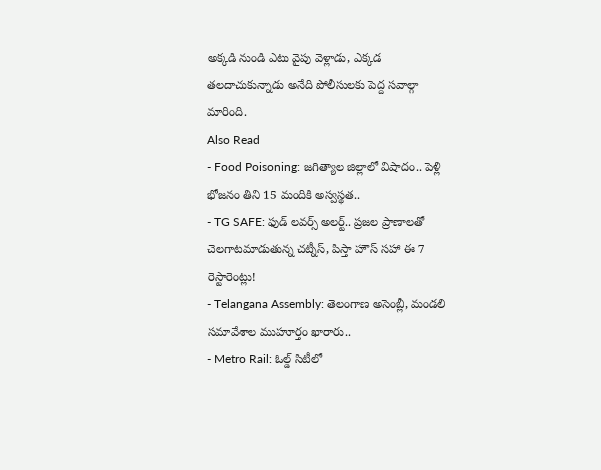అక్కడి నుండి ఎటు వైపు వెళ్లాడు, ఎక్కడ తలదాచుకున్నాడు అనేది పోలీసులకు పెద్ద సవాల్గా మారింది.
Also Read
- Food Poisoning: జగిత్యాల జిల్లాలో విషాదం.. పెళ్లి భోజనం తిని 15 మందికి అస్వస్థత..
- TG SAFE: ఫుడ్ లవర్స్ అలర్ట్.. ప్రజల ప్రాణాలతో చెలగాటమాడుతున్న చట్నీస్, పిస్తా హౌస్ సహా ఈ 7 రెస్టారెంట్లు!
- Telangana Assembly: తెలంగాణ అసెంబ్లీ, మండలి సమావేశాల ముహూర్తం ఖారారు..
- Metro Rail: ఓల్డ్ సిటీలో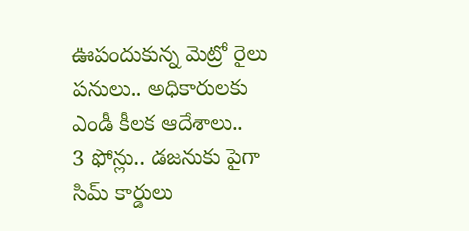ఊపందుకున్న మెట్రో రైలు పనులు.. అధికారులకు ఎండీ కీలక ఆదేశాలు..
3 ఫోన్లు.. డజనుకు పైగా సిమ్ కార్డులు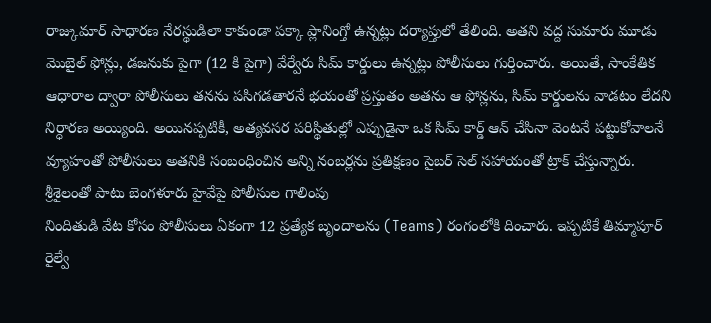రాజ్కుమార్ సాధారణ నేరస్థుడిలా కాకుండా పక్కా ప్లానింగ్తో ఉన్నట్లు దర్యాప్తులో తేలింది. అతని వద్ద సుమారు మూడు మొబైల్ ఫోన్లు, డజనుకు పైగా (12 కి పైగా) వేర్వేరు సిమ్ కార్డులు ఉన్నట్లు పోలీసులు గుర్తించారు. అయితే, సాంకేతిక ఆధారాల ద్వారా పోలీసులు తనను పసిగడతారనే భయంతో ప్రస్తుతం అతను ఆ ఫోన్లను, సిమ్ కార్డులను వాడటం లేదని నిర్ధారణ అయ్యింది. అయినప్పటికీ, అత్యవసర పరిస్థితుల్లో ఎప్పుడైనా ఒక సిమ్ కార్డ్ ఆన్ చేసినా వెంటనే పట్టుకోవాలనే వ్యూహంతో పోలీసులు అతనికి సంబంధించిన అన్ని నంబర్లను ప్రతిక్షణం సైబర్ సెల్ సహాయంతో ట్రాక్ చేస్తున్నారు.
శ్రీశైలంతో పాటు బెంగళూరు హైవేపై పోలీసుల గాలింపు
నిందితుడి వేట కోసం పోలీసులు ఏకంగా 12 ప్రత్యేక బృందాలను (Teams) రంగంలోకి దించారు. ఇప్పటికే తిమ్మాపూర్ రైల్వే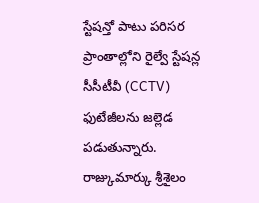స్టేషన్తో పాటు పరిసర ప్రాంతాల్లోని రైల్వే స్టేషన్ల సీసీటీవీ (CCTV) ఫుటేజీలను జల్లెడ పడుతున్నారు. రాజ్కుమార్కు శ్రీశైలం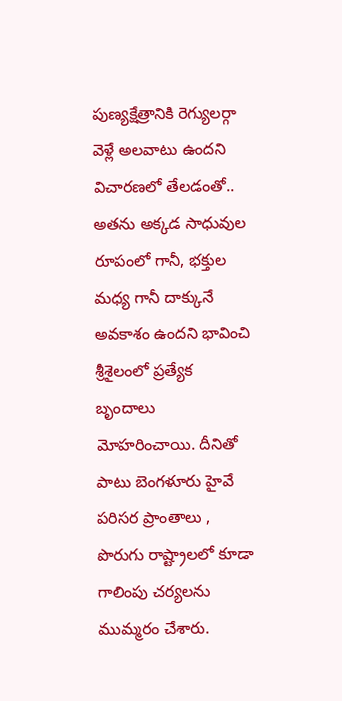పుణ్యక్షేత్రానికి రెగ్యులర్గా వెళ్లే అలవాటు ఉందని విచారణలో తేలడంతో.. అతను అక్కడ సాధువుల రూపంలో గానీ, భక్తుల మధ్య గానీ దాక్కునే అవకాశం ఉందని భావించి శ్రీశైలంలో ప్రత్యేక బృందాలు మోహరించాయి. దీనితో పాటు బెంగళూరు హైవే పరిసర ప్రాంతాలు , పొరుగు రాష్ట్రాలలో కూడా గాలింపు చర్యలను ముమ్మరం చేశారు.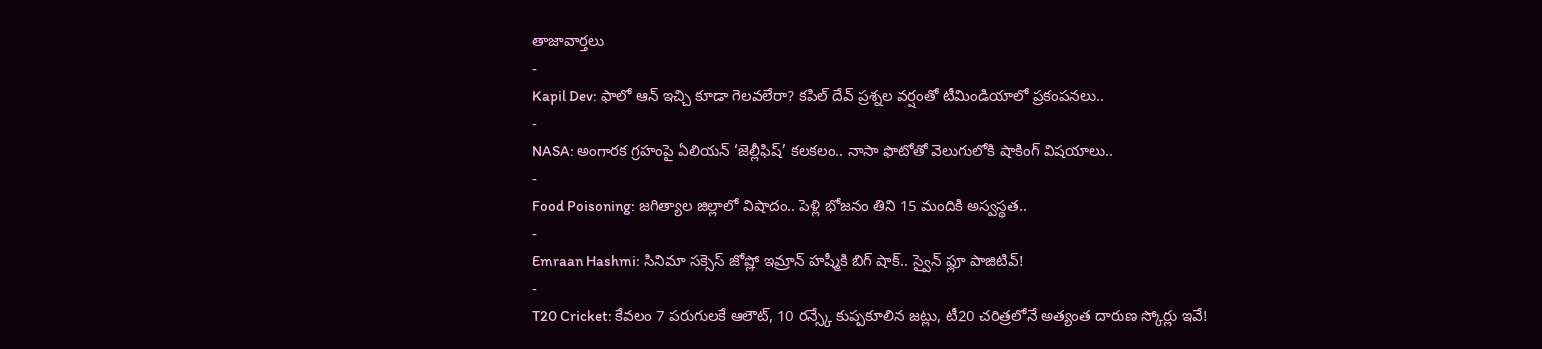తాజావార్తలు
-
Kapil Dev: ఫాలో ఆన్ ఇచ్చి కూడా గెలవలేరా? కపిల్ దేవ్ ప్రశ్నల వర్షంతో టీమిండియాలో ప్రకంపనలు..
-
NASA: అంగారక గ్రహంపై ఏలియన్ ‘జెల్లీఫిష్’ కలకలం.. నాసా ఫొటోతో వెలుగులోకి షాకింగ్ విషయాలు..
-
Food Poisoning: జగిత్యాల జిల్లాలో విషాదం.. పెళ్లి భోజనం తిని 15 మందికి అస్వస్థత..
-
Emraan Hashmi: సినిమా సక్సెస్ జోష్లో ఇమ్రాన్ హష్మీకి బిగ్ షాక్.. స్వైన్ ఫ్లూ పాజిటివ్!
-
T20 Cricket: కేవలం 7 పరుగులకే ఆలౌట్, 10 రన్స్కే కుప్పకూలిన జట్లు, టీ20 చరిత్రలోనే అత్యంత దారుణ స్కోర్లు ఇవే!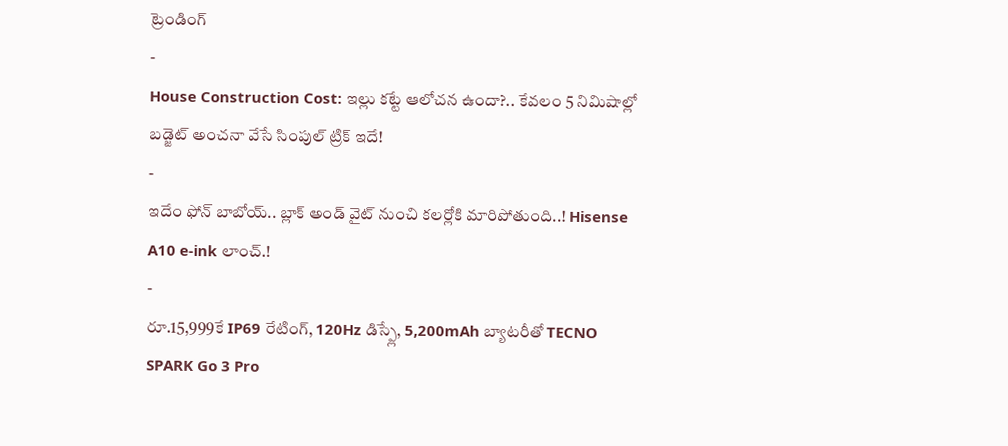ట్రెండింగ్
-
House Construction Cost: ఇల్లు కట్టే ఆలోచన ఉందా?.. కేవలం 5 నిమిషాల్లో బడ్జెట్ అంచనా వేసే సింపుల్ ట్రిక్ ఇదే!
-
ఇదేం ఫోన్ బాబోయ్.. బ్లాక్ అండ్ వైట్ నుంచి కలర్లోకి మారిపోతుంది..! Hisense A10 e-ink లాంచ్.!
-
రూ.15,999కే IP69 రేటింగ్, 120Hz డిస్ప్లే, 5,200mAh బ్యాటరీతో TECNO SPARK Go 3 Pro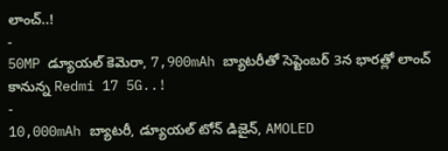లాంచ్..!
-
50MP డ్యూయల్ కెమెరా, 7,900mAh బ్యాటరీతో సెప్టెంబర్ 3న భారత్లో లాంచ్ కానున్న Redmi 17 5G..!
-
10,000mAh బ్యాటరీ, డ్యూయల్ టోన్ డిజైన్, AMOLED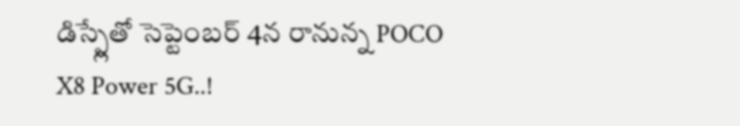డిస్ప్లేతో సెప్టెంబర్ 4న రానున్న POCO X8 Power 5G..!